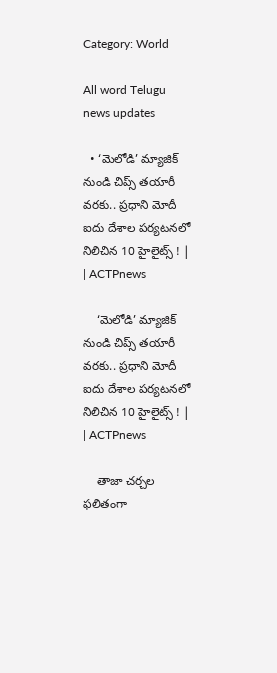Category: World

All word Telugu news updates

  • ‘మెలోడి’ మ్యాజిక్ నుండి చిప్స్ తయారీ వరకు.. ప్రధాని మోదీ ఐదు దేశాల పర్యటనలో నిలిచిన 10 హైలైట్స్ ! | | ACTPnews

    ‘మెలోడి’ మ్యాజిక్ నుండి చిప్స్ తయారీ వరకు.. ప్రధాని మోదీ ఐదు దేశాల పర్యటనలో నిలిచిన 10 హైలైట్స్ ! | | ACTPnews

    తాజా చర్చల ఫలితంగా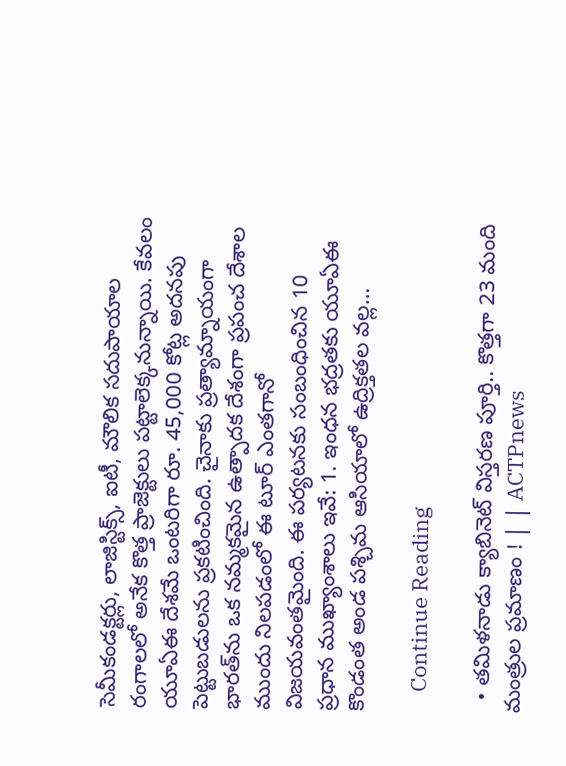సెమీకండక్టర్లు, లాజిస్టిక్స్, ఐటీ, మౌలిక సదుపాయాల రంగాలలో అనేక కొత్త ప్రాజెక్టులు పట్టాలెక్కనున్నాయి. కేవలం యూఏఈ దేశమే ఒంటరిగా రూ. 45,000 కోట్ల అదనపు పెట్టుబడులను ప్రకటించింది. చైనాకు ప్రత్యామ్నాయంగా భారత్‌ను ఒక నమ్మకమైన ఉత్పాదక దేశంగా ప్రపంచ దేశాల ముందు నిలపడంలో ఈ టూర్ ఎంతగానో విజయవంతమైంది. ఈ పర్యటనకు సంబంధించిన 10 ప్రధాన ముఖ్యాంశాలు ఇవే: 1. ఇంధన భద్రతకు యూఏఈ కొండంత అండ పశ్చిమ ఆసియాలో ఉద్రిక్తతల వల్ల…

    Continue Reading

  • తమిళనాడు క్యాబినెట్ విస్తరణ పూర్తి.. కొత్తగా 23 మంది మంత్రుల ప్రమాణం ! | | ACTPnews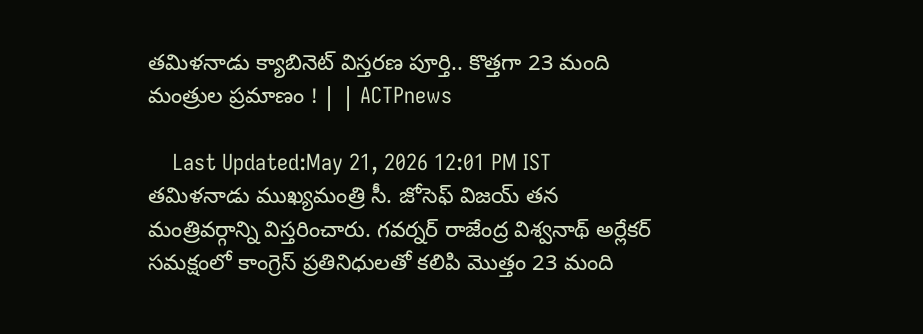తమిళనాడు క్యాబినెట్ విస్తరణ పూర్తి.. కొత్తగా 23 మంది మంత్రుల ప్రమాణం ! | | ACTPnews

    Last Updated:May 21, 2026 12:01 PM IST తమిళనాడు ముఖ్యమంత్రి సీ. జోసెఫ్ విజయ్ తన మంత్రివర్గాన్ని విస్తరించారు. గవర్నర్ రాజేంద్ర విశ్వనాథ్ అర్లేకర్ సమక్షంలో కాంగ్రెస్ ప్రతినిధులతో కలిపి మొత్తం 23 మంది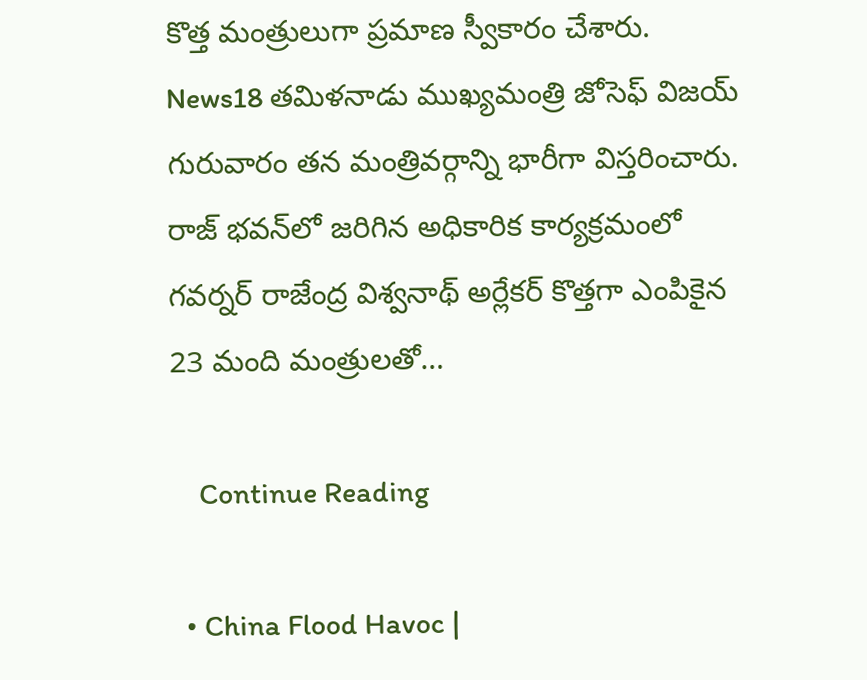కొత్త మంత్రులుగా ప్రమాణ స్వీకారం చేశారు. News18 తమిళనాడు ముఖ్యమంత్రి జోసెఫ్ విజయ్ గురువారం తన మంత్రివర్గాన్ని భారీగా విస్తరించారు. రాజ్ భవన్‌లో జరిగిన అధికారిక కార్యక్రమంలో గవర్నర్ రాజేంద్ర విశ్వనాథ్ అర్లేకర్ కొత్తగా ఎంపికైన 23 మంది మంత్రులతో…

    Continue Reading

  • China Flood Havoc |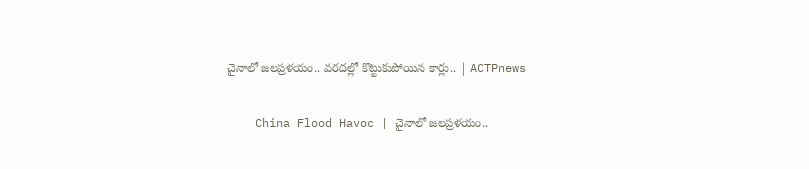చైనాలో జలప్రళయం.. వరదల్లో కొట్టుకుపోయిన కార్లు.. | ACTPnews

    China Flood Havoc | చైనాలో జలప్రళయం..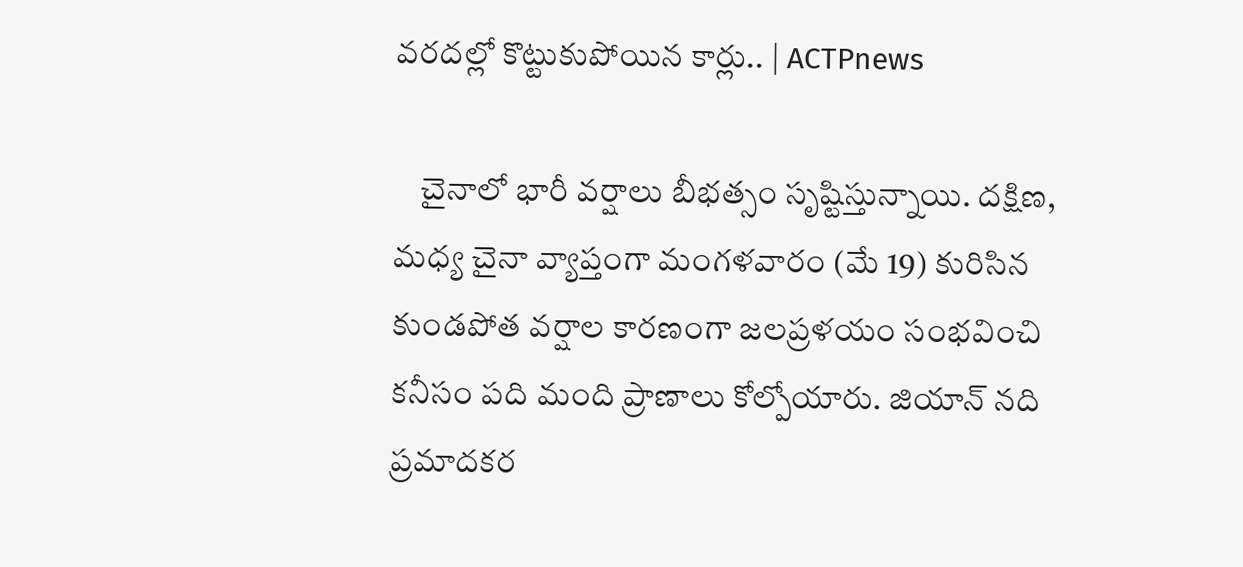వరదల్లో కొట్టుకుపోయిన కార్లు.. | ACTPnews

    చైనాలో భారీ వర్షాలు బీభత్సం సృష్టిస్తున్నాయి. దక్షిణ, మధ్య చైనా వ్యాప్తంగా మంగళవారం (మే 19) కురిసిన కుండపోత వర్షాల కారణంగా జలప్రళయం సంభవించి కనీసం పది మంది ప్రాణాలు కోల్పోయారు. జియాన్ నది ప్రమాదకర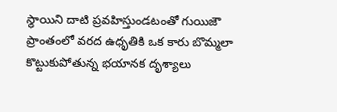స్థాయిని దాటి ప్రవహిస్తుండటంతో గుయిజౌ ప్రాంతంలో వరద ఉధృతికి ఒక కారు బొమ్మలా కొట్టుకుపోతున్న భయానక దృశ్యాలు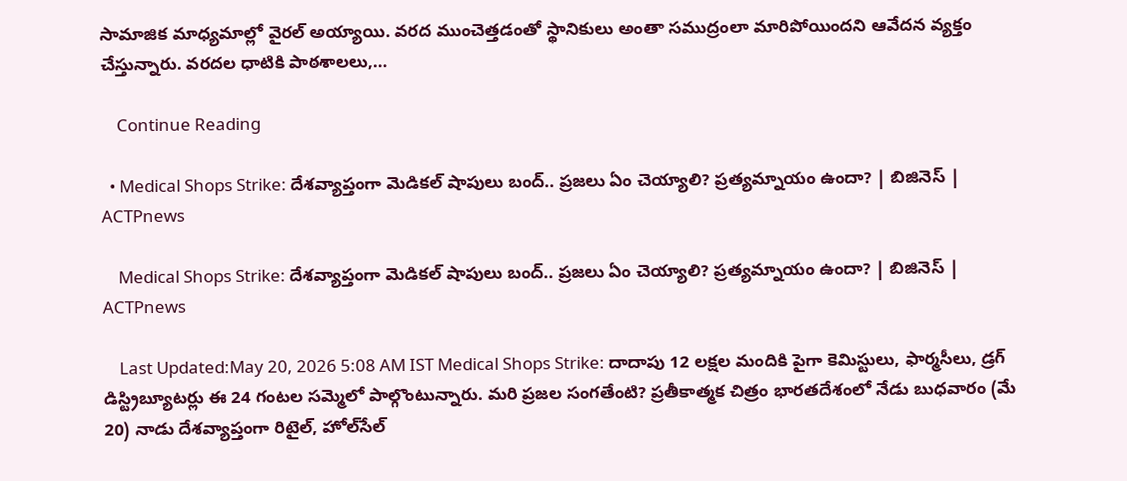సామాజిక మాధ్యమాల్లో వైరల్ అయ్యాయి. వరద ముంచెత్తడంతో స్థానికులు అంతా సముద్రంలా మారిపోయిందని ఆవేదన వ్యక్తం చేస్తున్నారు. వరదల ధాటికి పాఠశాలలు,…

    Continue Reading

  • Medical Shops Strike: దేశవ్యాప్తంగా మెడికల్ షాపులు బంద్.. ప్రజలు ఏం చెయ్యాలి? ప్రత్యమ్నాయం ఉందా? | బిజినెస్ | ACTPnews

    Medical Shops Strike: దేశవ్యాప్తంగా మెడికల్ షాపులు బంద్.. ప్రజలు ఏం చెయ్యాలి? ప్రత్యమ్నాయం ఉందా? | బిజినెస్ | ACTPnews

    Last Updated:May 20, 2026 5:08 AM IST Medical Shops Strike: దాదాపు 12 లక్షల మందికి పైగా కెమిస్టులు, ఫార్మసీలు, డ్రగ్ డిస్ట్రిబ్యూటర్లు ఈ 24 గంటల సమ్మెలో పాల్గొంటున్నారు. మరి ప్రజల సంగతేంటి? ప్రతీకాత్మక చిత్రం భారతదేశంలో నేడు బుధవారం (మే 20) నాడు దేశవ్యాప్తంగా రిటైల్, హోల్‌సేల్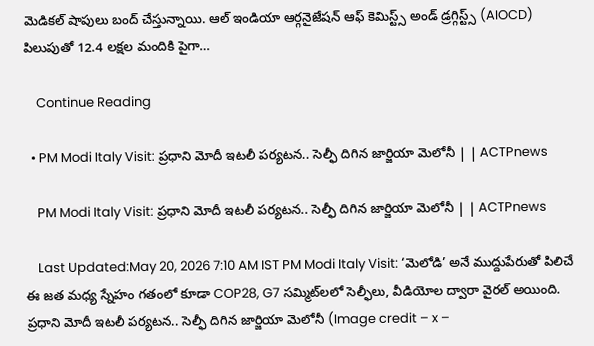మెడికల్ షాపులు బంద్‌ చేస్తున్నాయి. ఆల్ ఇండియా ఆర్గనైజేషన్ ఆఫ్ కెమిస్ట్స్ అండ్ డ్రగ్గిస్ట్స్ (AIOCD) పిలుపుతో 12.4 లక్షల మందికి పైగా…

    Continue Reading

  • PM Modi Italy Visit: ప్రధాని మోదీ ఇటలీ పర్యటన.. సెల్ఫీ దిగిన జార్జియా మెలోనీ | | ACTPnews

    PM Modi Italy Visit: ప్రధాని మోదీ ఇటలీ పర్యటన.. సెల్ఫీ దిగిన జార్జియా మెలోనీ | | ACTPnews

    Last Updated:May 20, 2026 7:10 AM IST PM Modi Italy Visit: ‘మెలోడి’ అనే ముద్దుపేరుతో పిలిచే ఈ జత మధ్య స్నేహం గతంలో కూడా COP28, G7 సమ్మిట్‌లలో సెల్ఫీలు, వీడియోల ద్వారా వైరల్ అయింది. ప్రధాని మోదీ ఇటలీ పర్యటన.. సెల్ఫీ దిగిన జార్జియా మెలోనీ (Image credit – x –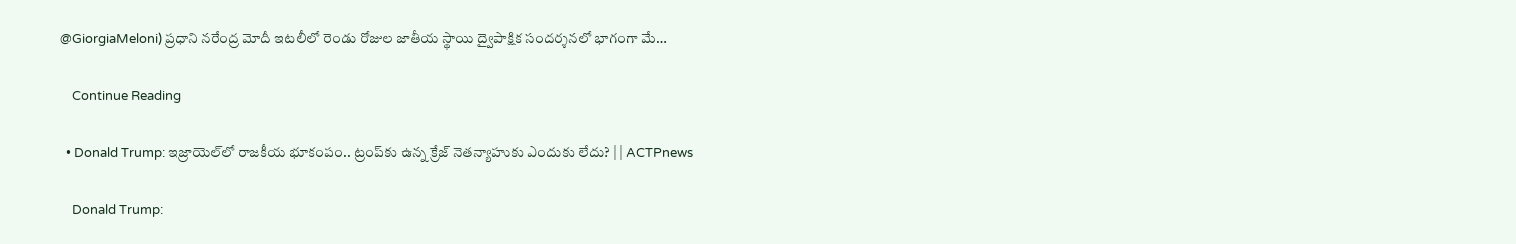@GiorgiaMeloni) ప్రధాని నరేంద్ర మోదీ ఇటలీలో రెండు రోజుల జాతీయ స్థాయి ద్వైపాక్షిక సందర్శనలో భాగంగా మే…

    Continue Reading

  • Donald Trump: ఇజ్రాయెల్‌లో రాజకీయ భూకంపం.. ట్రంప్‌కు ఉన్న క్రేజ్ నెతన్యాహుకు ఎందుకు లేదు? | | ACTPnews

    Donald Trump: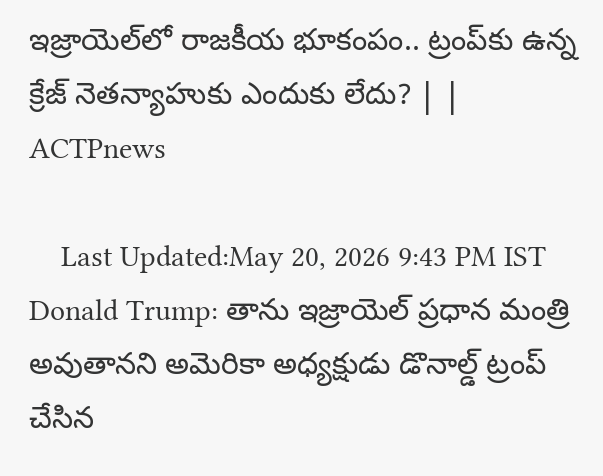ఇజ్రాయెల్‌లో రాజకీయ భూకంపం.. ట్రంప్‌కు ఉన్న క్రేజ్ నెతన్యాహుకు ఎందుకు లేదు? | | ACTPnews

    Last Updated:May 20, 2026 9:43 PM IST Donald Trump: తాను ఇజ్రాయెల్ ప్రధాన మంత్రి అవుతానని అమెరికా అధ్యక్షుడు డొనాల్డ్ ట్రంప్ చేసిన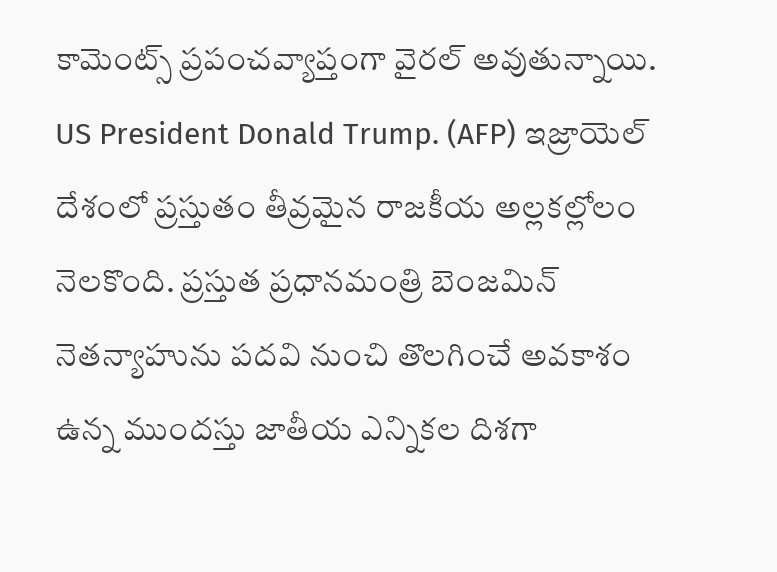కామెంట్స్ ప్రపంచవ్యాప్తంగా వైరల్ అవుతున్నాయి. US President Donald Trump. (AFP) ఇజ్రాయెల్ దేశంలో ప్రస్తుతం తీవ్రమైన రాజకీయ అల్లకల్లోలం నెలకొంది. ప్రస్తుత ప్రధానమంత్రి బెంజమిన్ నెతన్యాహును పదవి నుంచి తొలగించే అవకాశం ఉన్న ముందస్తు జాతీయ ఎన్నికల దిశగా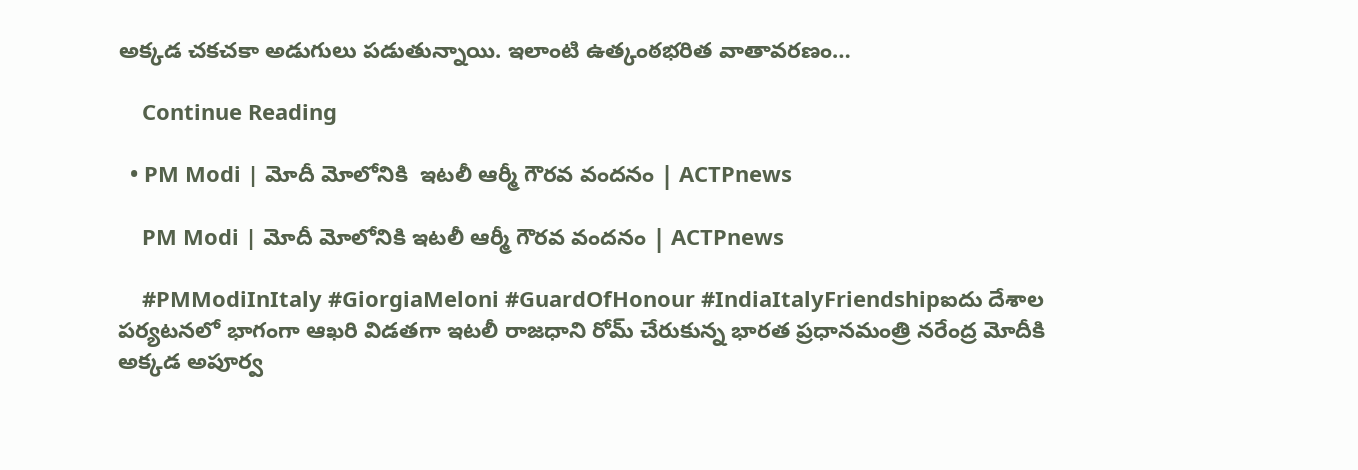అక్కడ చకచకా అడుగులు పడుతున్నాయి. ఇలాంటి ఉత్కంఠభరిత వాతావరణం…

    Continue Reading

  • PM Modi | మోదీ మోలోనికి  ఇటలీ ఆర్మీ గౌరవ వందనం | ACTPnews

    PM Modi | మోదీ మోలోనికి ఇటలీ ఆర్మీ గౌరవ వందనం | ACTPnews

    #PMModiInItaly #GiorgiaMeloni #GuardOfHonour #IndiaItalyFriendshipఐదు దేశాల పర్యటనలో భాగంగా ఆఖరి విడతగా ఇటలీ రాజధాని రోమ్ చేరుకున్న భారత ప్రధానమంత్రి నరేంద్ర మోదీకి అక్కడ అపూర్వ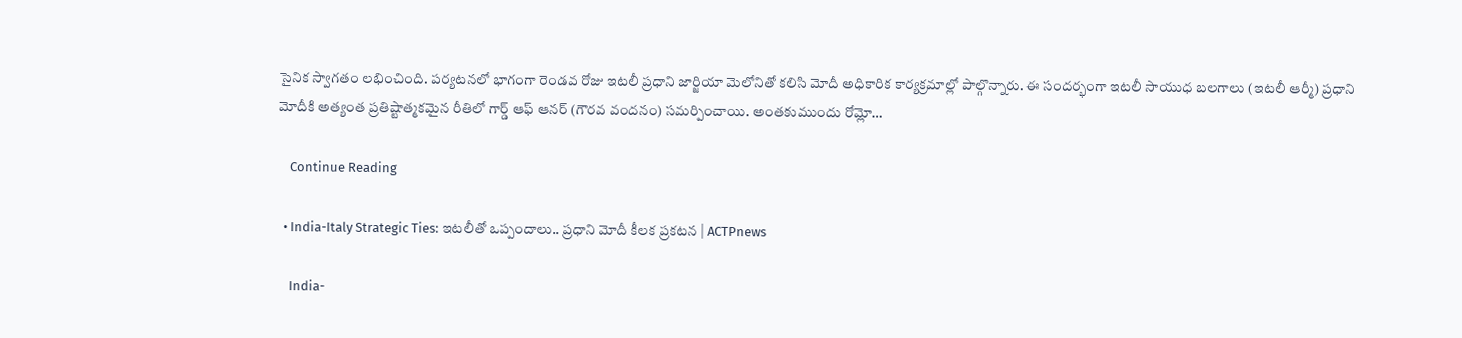సైనిక స్వాగతం లభించింది. పర్యటనలో భాగంగా రెండవ రోజు ఇటలీ ప్రధాని జార్జియా మెలోనితో కలిసి మోదీ అధికారిక కార్యక్రమాల్లో పాల్గొన్నారు. ఈ సందర్భంగా ఇటలీ సాయుధ బలగాలు (ఇటలీ ఆర్మీ) ప్రధాని మోదీకి అత్యంత ప్రతిష్టాత్మకమైన రీతిలో గార్డ్ ఆఫ్ ఆనర్ (గౌరవ వందనం) సమర్పించాయి. అంతకుముందు రోమ్లో…

    Continue Reading

  • India-Italy Strategic Ties: ఇటలీతో ఒప్పందాలు.. ప్రధాని మోదీ కీలక ప్రకటన | ACTPnews

    India-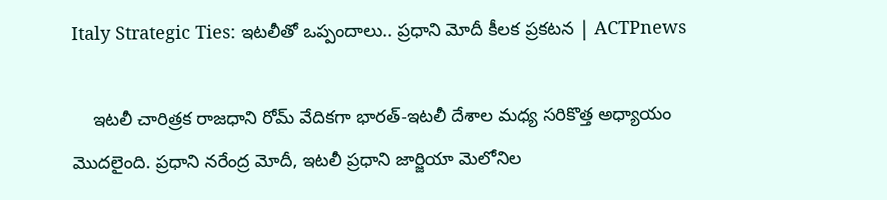Italy Strategic Ties: ఇటలీతో ఒప్పందాలు.. ప్రధాని మోదీ కీలక ప్రకటన | ACTPnews

    ఇటలీ చారిత్రక రాజధాని రోమ్ వేదికగా భారత్-ఇటలీ దేశాల మధ్య సరికొత్త అధ్యాయం మొదలైంది. ప్రధాని నరేంద్ర మోదీ, ఇటలీ ప్రధాని జార్జియా మెలోనిల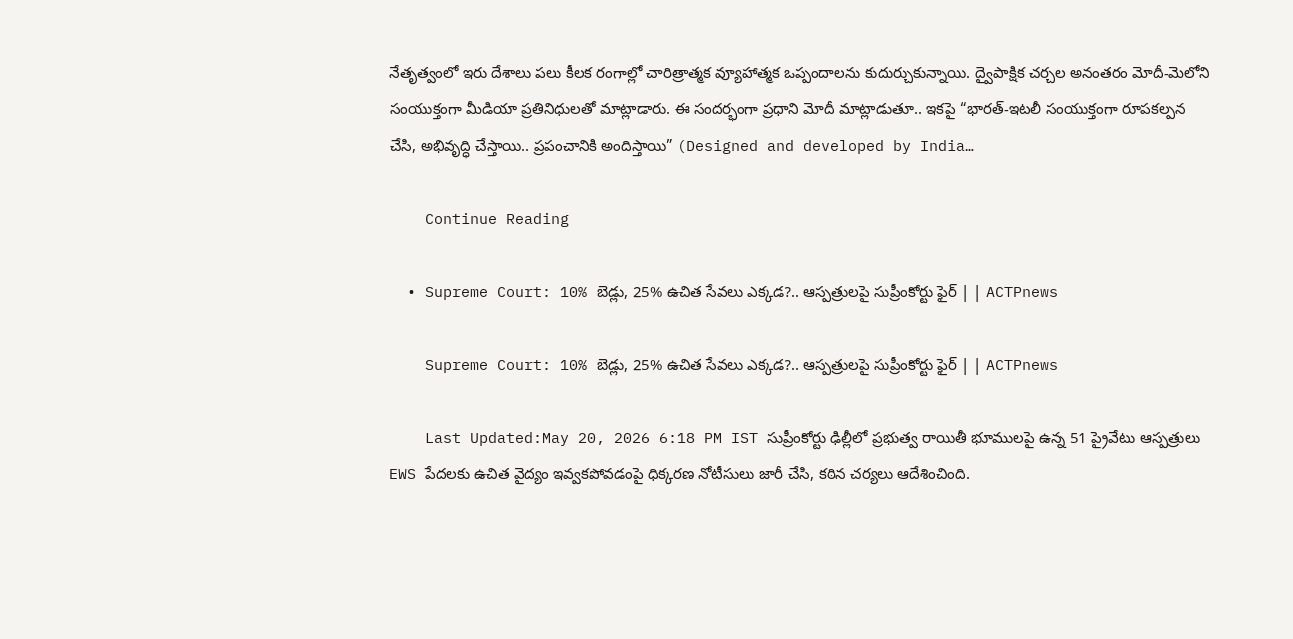నేతృత్వంలో ఇరు దేశాలు పలు కీలక రంగాల్లో చారిత్రాత్మక వ్యూహాత్మక ఒప్పందాలను కుదుర్చుకున్నాయి. ద్వైపాక్షిక చర్చల అనంతరం మోదీ-మెలోని సంయుక్తంగా మీడియా ప్రతినిధులతో మాట్లాడారు. ఈ సందర్భంగా ప్రధాని మోదీ మాట్లాడుతూ.. ఇకపై “భారత్-ఇటలీ సంయుక్తంగా రూపకల్పన చేసి, అభివృద్ధి చేస్తాయి.. ప్రపంచానికి అందిస్తాయి” (Designed and developed by India…

    Continue Reading

  • Supreme Court: 10% బెడ్లు, 25% ఉచిత సేవలు ఎక్కడ?.. ఆస్పత్రులపై సుప్రీంకోర్టు ఫైర్ | | ACTPnews

    Supreme Court: 10% బెడ్లు, 25% ఉచిత సేవలు ఎక్కడ?.. ఆస్పత్రులపై సుప్రీంకోర్టు ఫైర్ | | ACTPnews

    Last Updated:May 20, 2026 6:18 PM IST సుప్రీంకోర్టు ఢిల్లీలో ప్రభుత్వ రాయితీ భూములపై ఉన్న 51 ప్రైవేటు ఆస్పత్రులు EWS పేదలకు ఉచిత వైద్యం ఇవ్వకపోవడంపై ధిక్కరణ నోటీసులు జారీ చేసి, కఠిన చర్యలు ఆదేశించింది.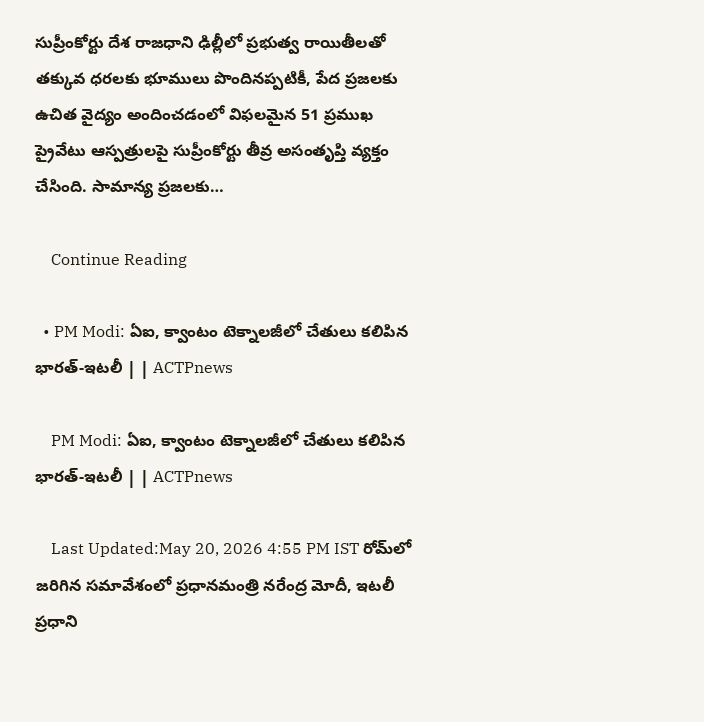సుప్రీంకోర్టు దేశ రాజధాని ఢిల్లీలో ప్రభుత్వ రాయితీలతో తక్కువ ధరలకు భూములు పొందినప్పటికీ, పేద ప్రజలకు ఉచిత వైద్యం అందించడంలో విఫలమైన 51 ప్రముఖ ప్రైవేటు ఆస్పత్రులపై సుప్రీంకోర్టు తీవ్ర అసంతృప్తి వ్యక్తం చేసింది. సామాన్య ప్రజలకు…

    Continue Reading

  • PM Modi: ఏఐ, క్వాంటం టెక్నాలజీలో చేతులు కలిపిన భారత్-ఇటలీ | | ACTPnews

    PM Modi: ఏఐ, క్వాంటం టెక్నాలజీలో చేతులు కలిపిన భారత్-ఇటలీ | | ACTPnews

    Last Updated:May 20, 2026 4:55 PM IST రోమ్‌లో జరిగిన సమావేశంలో ప్రధానమంత్రి నరేంద్ర మోదీ, ఇటలీ ప్రధాని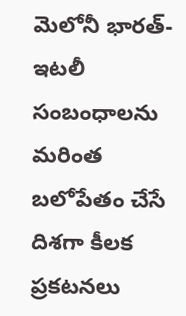మెలోనీ భారత్-ఇటలీ సంబంధాలను మరింత బలోపేతం చేసే దిశగా కీలక ప్రకటనలు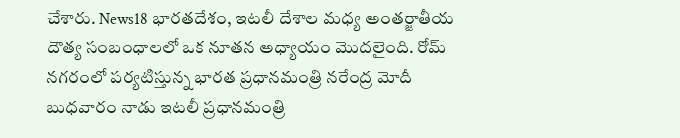చేశారు. News18 భారతదేశం, ఇటలీ దేశాల మధ్య అంతర్జాతీయ దౌత్య సంబంధాలలో ఒక నూతన అధ్యాయం మొదలైంది. రోమ్ నగరంలో పర్యటిస్తున్న భారత ప్రధానమంత్రి నరేంద్ర మోదీ బుధవారం నాడు ఇటలీ ప్రధానమంత్రి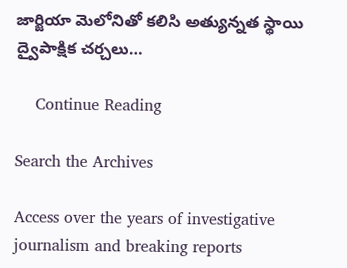జార్జియా మెలోనితో కలిసి అత్యున్నత స్థాయి ద్వైపాక్షిక చర్చలు…

    Continue Reading

Search the Archives

Access over the years of investigative journalism and breaking reports